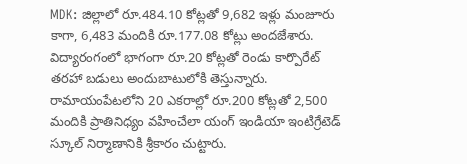MDK: జిల్లాలో రూ.484.10 కోట్లతో 9,682 ఇళ్లు మంజూరు కాగా, 6,483 మందికి రూ.177.08 కోట్లు అందజేశారు. విద్యారంగంలో భాగంగా రూ.20 కోట్లతో రెండు కార్పొరేట్ తరహా బడులు అందుబాటులోకి తెస్తున్నారు. రామాయంపేటలోని 20 ఎకరాల్లో రూ.200 కోట్లతో 2,500 మందికి ప్రాతినిధ్యం వహించేలా యంగ్ ఇండియా ఇంటిగ్రేటెడ్ స్కూల్ నిర్మాణానికి శ్రీకారం చుట్టారు.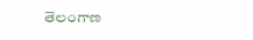తెలంగాణ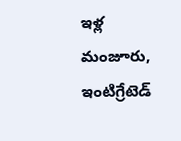ఇళ్ల మంజూరు, ఇంటిగ్రేటెడ్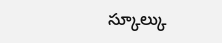స్కూల్కు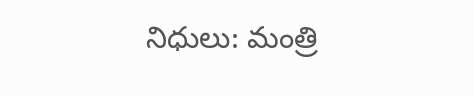నిధులు: మంత్రి